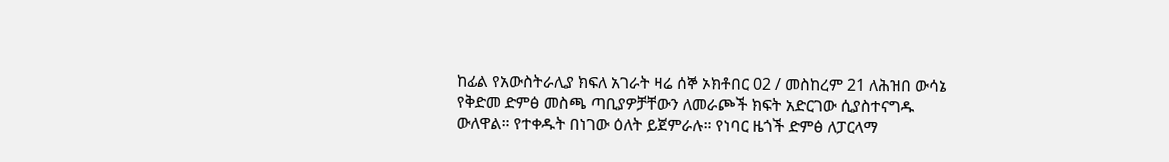ከፊል የአውስትራሊያ ክፍለ አገራት ዛሬ ሰኞ ኦክቶበር 02 / መስከረም 21 ለሕዝበ ውሳኔ የቅድመ ድምፅ መስጫ ጣቢያዎቻቸውን ለመራጮች ክፍት አድርገው ሲያስተናግዱ ውለዋል። የተቀዱት በነገው ዕለት ይጀምራሉ። የነባር ዜጎች ድምፅ ለፓርላማ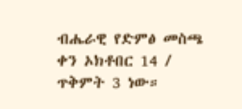ብሔራዊ የድምፅ መስጫ ቀን ኦክቶበር 14 / ጥቅምት 3 ነው።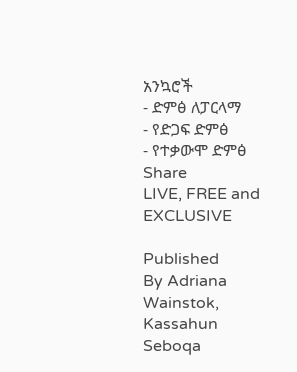አንኳሮች
- ድምፅ ለፓርላማ
- የድጋፍ ድምፅ
- የተቃውሞ ድምፅ
Share
LIVE, FREE and EXCLUSIVE

Published
By Adriana Wainstok, Kassahun Seboqa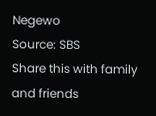Negewo
Source: SBS
Share this with family and friends